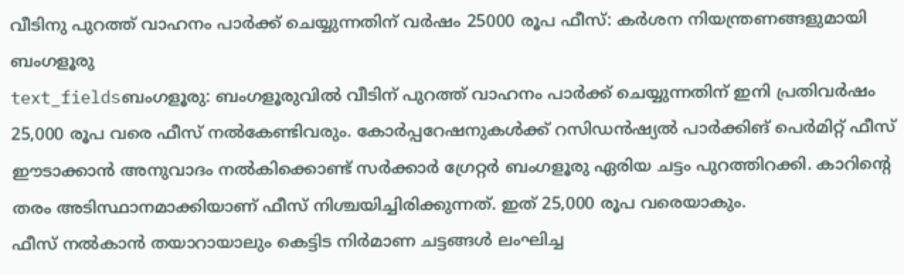വീടിനു പുറത്ത് വാഹനം പാർക്ക് ചെയ്യുന്നതിന് വർഷം 25000 രൂപ ഫീസ്: കർശന നിയന്ത്രണങ്ങളുമായി ബംഗളൂരു
text_fieldsബംഗളൂരു: ബംഗളൂരുവിൽ വീടിന് പുറത്ത് വാഹനം പാർക്ക് ചെയ്യുന്നതിന് ഇനി പ്രതിവർഷം 25,000 രൂപ വരെ ഫീസ് നൽകേണ്ടിവരും. കോർപ്പറേഷനുകൾക്ക് റസിഡൻഷ്യൽ പാർക്കിങ് പെർമിറ്റ് ഫീസ് ഈടാക്കാൻ അനുവാദം നൽകിക്കൊണ്ട് സർക്കാർ ഗ്രേറ്റർ ബംഗളൂരു ഏരിയ ചട്ടം പുറത്തിറക്കി. കാറിന്റെ തരം അടിസ്ഥാനമാക്കിയാണ് ഫീസ് നിശ്ചയിച്ചിരിക്കുന്നത്. ഇത് 25,000 രൂപ വരെയാകും.
ഫീസ് നൽകാൻ തയാറായാലും കെട്ടിട നിർമാണ ചട്ടങ്ങൾ ലംഘിച്ച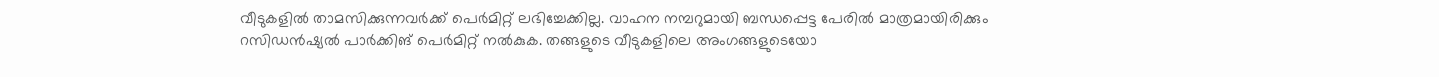വീടുകളിൽ താമസിക്കുന്നവർക്ക് പെർമിറ്റ് ലഭിച്ചേക്കില്ല. വാഹന നമ്പറുമായി ബന്ധപ്പെട്ട പേരിൽ മാത്രമായിരിക്കും റസിഡൻഷ്യൽ പാർക്കിങ് പെർമിറ്റ് നൽകുക. തങ്ങളുടെ വീടുകളിലെ അംഗങ്ങളുടെയോ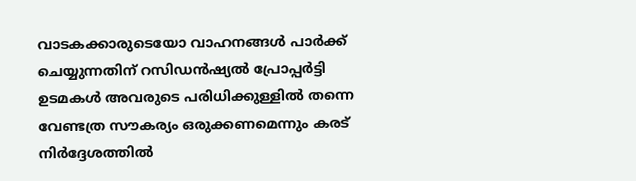വാടകക്കാരുടെയോ വാഹനങ്ങൾ പാർക്ക് ചെയ്യുന്നതിന് റസിഡൻഷ്യൽ പ്രോപ്പർട്ടി ഉടമകൾ അവരുടെ പരിധിക്കുള്ളിൽ തന്നെ വേണ്ടത്ര സൗകര്യം ഒരുക്കണമെന്നും കരട് നിർദ്ദേശത്തിൽ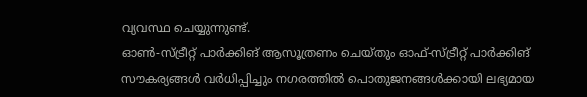വ്യവസ്ഥ ചെയ്യുന്നുണ്ട്.
ഓൺ-സ്ട്രീറ്റ് പാർക്കിങ് ആസൂത്രണം ചെയ്തും ഓഫ്-സ്ട്രീറ്റ് പാർക്കിങ് സൗകര്യങ്ങൾ വർധിപ്പിച്ചും നഗരത്തിൽ പൊതുജനങ്ങൾക്കായി ലഭ്യമായ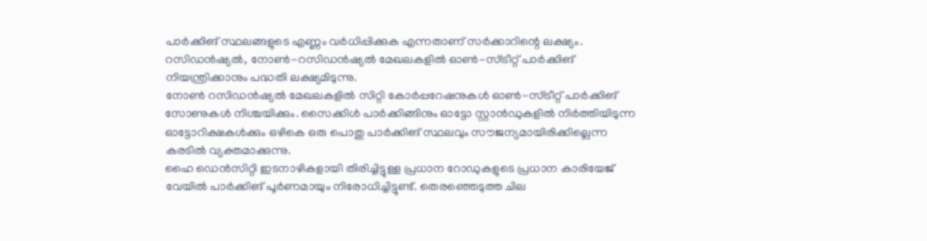പാർക്കിങ് സ്ഥലങ്ങളുടെ എണ്ണം വർധിപ്പിക്കുക എന്നതാണ് സർക്കാറിന്റെ ലക്ഷ്യം. റസിഡൻഷ്യൽ, നോൺ-റസിഡൻഷ്യൽ മേഖലകളിൽ ഓൺ-സ്ട്രീറ്റ് പാർക്കിങ് നിയന്ത്രിക്കാനും പദ്ധതി ലക്ഷ്യമിടുന്നു.
നോൺ റസിഡൻഷ്യൽ മേഖലകളിൽ സിറ്റി കോർപ്പറേഷനുകൾ ഓൺ-സ്ട്രീറ്റ് പാർക്കിങ് സോണുകൾ നിശ്ചയിക്കും. സൈക്കിൾ പാർക്കിങ്ങിനും ഓട്ടോ സ്റ്റാൻഡുകളിൽ നിർത്തിയിടുന്ന ഓട്ടോറിക്ഷകൾക്കും ഒഴികെ ഒരു പൊതു പാർക്കിങ് സ്ഥലവും സൗജന്യമായിരിക്കില്ലെന്ന കരടിൽ വ്യക്തമാക്കുന്നു.
ഹൈ ഡെൻസിറ്റി ഇടനാഴികളായി തിരിച്ചിട്ടുള്ള പ്രധാന റോഡുകളുടെ പ്രധാന കാരിയേജ് വേയിൽ പാർക്കിങ് പൂർണമായും നിരോധിച്ചിട്ടുണ്ട്. തെരഞ്ഞെടുത്ത ചില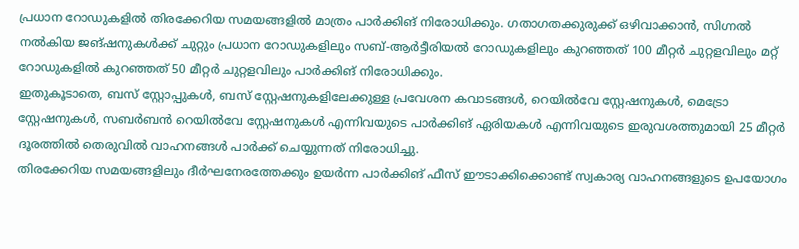പ്രധാന റോഡുകളിൽ തിരക്കേറിയ സമയങ്ങളിൽ മാത്രം പാർക്കിങ് നിരോധിക്കും. ഗതാഗതക്കുരുക്ക് ഒഴിവാക്കാൻ, സിഗ്നൽ നൽകിയ ജങ്ഷനുകൾക്ക് ചുറ്റും പ്രധാന റോഡുകളിലും സബ്-ആർട്ടീരിയൽ റോഡുകളിലും കുറഞ്ഞത് 100 മീറ്റർ ചുറ്റളവിലും മറ്റ് റോഡുകളിൽ കുറഞ്ഞത് 50 മീറ്റർ ചുറ്റളവിലും പാർക്കിങ് നിരോധിക്കും.
ഇതുകൂടാതെ, ബസ് സ്റ്റോപ്പുകൾ, ബസ് സ്റ്റേഷനുകളിലേക്കുള്ള പ്രവേശന കവാടങ്ങൾ, റെയിൽവേ സ്റ്റേഷനുകൾ, മെട്രോ സ്റ്റേഷനുകൾ, സബർബൻ റെയിൽവേ സ്റ്റേഷനുകൾ എന്നിവയുടെ പാർക്കിങ് ഏരിയകൾ എന്നിവയുടെ ഇരുവശത്തുമായി 25 മീറ്റർ ദൂരത്തിൽ തെരുവിൽ വാഹനങ്ങൾ പാർക്ക് ചെയ്യുന്നത് നിരോധിച്ചു.
തിരക്കേറിയ സമയങ്ങളിലും ദീർഘനേരത്തേക്കും ഉയർന്ന പാർക്കിങ് ഫീസ് ഈടാക്കിക്കൊണ്ട് സ്വകാര്യ വാഹനങ്ങളുടെ ഉപയോഗം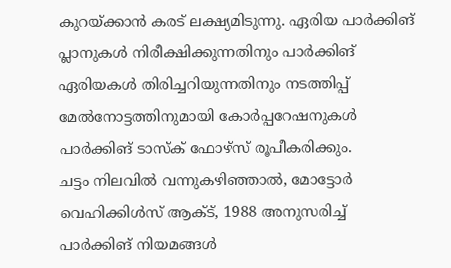കുറയ്ക്കാൻ കരട് ലക്ഷ്യമിടുന്നു. ഏരിയ പാർക്കിങ് പ്ലാനുകൾ നിരീക്ഷിക്കുന്നതിനും പാർക്കിങ് ഏരിയകൾ തിരിച്ചറിയുന്നതിനും നടത്തിപ്പ് മേൽനോട്ടത്തിനുമായി കോർപ്പറേഷനുകൾ പാർക്കിങ് ടാസ്ക് ഫോഴ്സ് രൂപീകരിക്കും.
ചട്ടം നിലവിൽ വന്നുകഴിഞ്ഞാൽ, മോട്ടോർ വെഹിക്കിൾസ് ആക്ട്, 1988 അനുസരിച്ച് പാർക്കിങ് നിയമങ്ങൾ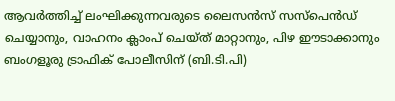ആവർത്തിച്ച് ലംഘിക്കുന്നവരുടെ ലൈസൻസ് സസ്പെൻഡ് ചെയ്യാനും, വാഹനം ക്ലാംപ് ചെയ്ത് മാറ്റാനും, പിഴ ഈടാക്കാനും ബംഗളൂരു ട്രാഫിക് പോലീസിന് (ബി.ടി.പി)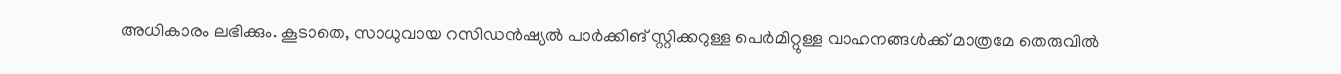അധികാരം ലഭിക്കും. കൂടാതെ, സാധുവായ റസിഡൻഷ്യൽ പാർക്കിങ് സ്റ്റിക്കറുള്ള പെർമിറ്റുള്ള വാഹനങ്ങൾക്ക് മാത്രമേ തെരുവിൽ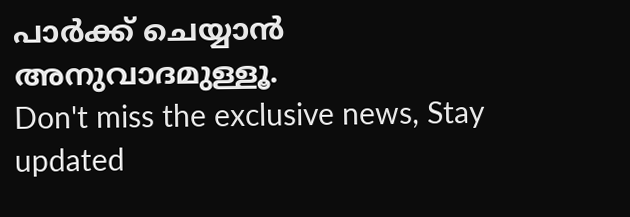പാർക്ക് ചെയ്യാൻ അനുവാദമുള്ളൂ.
Don't miss the exclusive news, Stay updated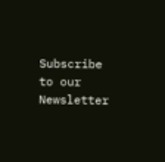Subscribe to our Newsletter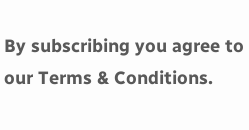By subscribing you agree to our Terms & Conditions.